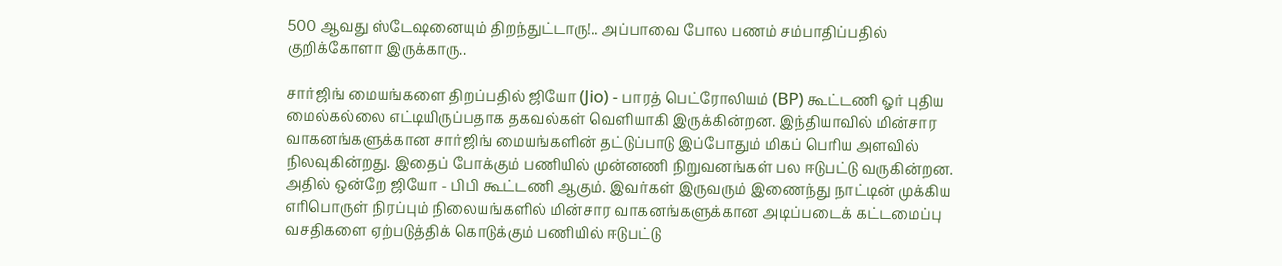500 ஆவது ஸ்டேஷனையும் திறந்துட்டாரு!.. அப்பாவை போல பணம் சம்பாதிப்பதில் குறிக்கோளா இருக்காரு..

சார்ஜிங் மையங்களை திறப்பதில் ஜியோ (Jio) - பாரத் பெட்ரோலியம் (BP) கூட்டணி ஓர் புதிய மைல்கல்லை எட்டியிருப்பதாக தகவல்கள் வெளியாகி இருக்கின்றன. இந்தியாவில் மின்சார வாகனங்களுக்கான சார்ஜிங் மையங்களின் தட்டுப்பாடு இப்போதும் மிகப் பெரிய அளவில் நிலவுகின்றது. இதைப் போக்கும் பணியில் முன்னணி நிறுவனங்கள் பல ஈடுபட்டு வருகின்றன. அதில் ஒன்றே ஜியோ - பிபி கூட்டணி ஆகும். இவர்கள் இருவரும் இணைந்து நாட்டின் முக்கிய எரிபொருள் நிரப்பும் நிலையங்களில் மின்சார வாகனங்களுக்கான அடிப்படைக் கட்டமைப்பு வசதிகளை ஏற்படுத்திக் கொடுக்கும் பணியில் ஈடுபட்டு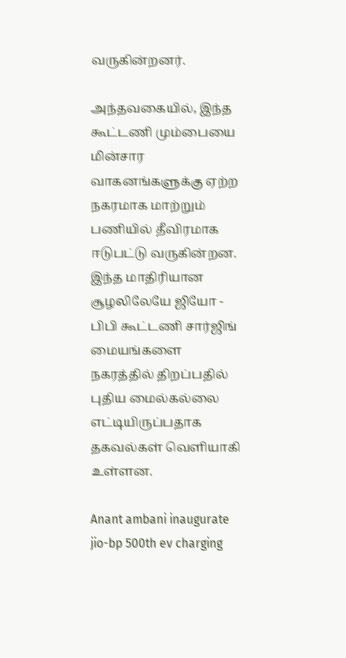வருகின்றனர்.

அந்தவகையில், இந்த கூட்டணி மும்பையை மின்சார வாகனங்களுக்கு ஏற்ற நகரமாக மாற்றும் பணியில் தீவிரமாக ஈடுபட்டு வருகின்றன. இந்த மாதிரியான சூழலிலேயே ஜியோ - பிபி கூட்டணி சார்ஜிங் மையங்களை நகரத்தில் திறப்பதில் புதிய மைல்கல்லை எட்டியிருப்பதாக தகவல்கள் வெளியாகி உள்ளன.

Anant ambani inaugurate jio-bp 500th ev charging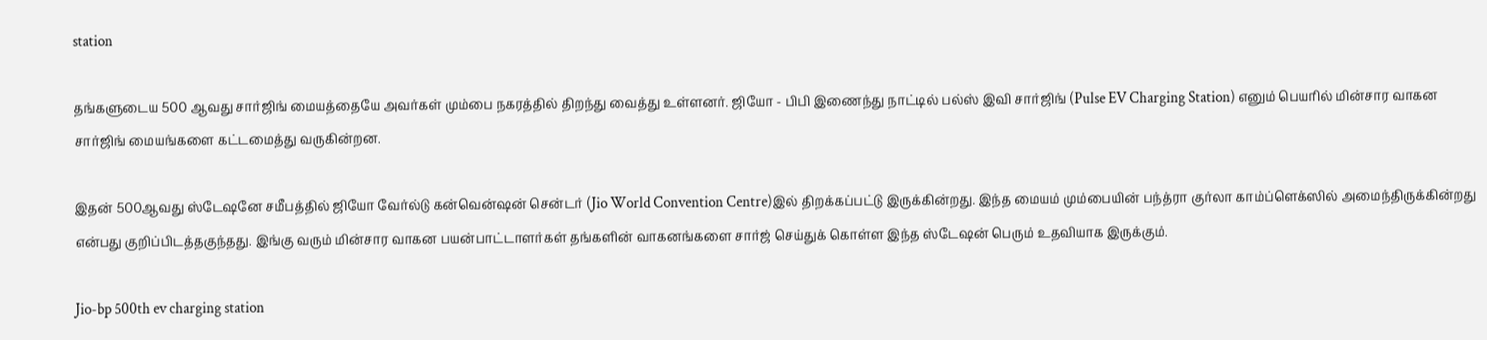station

தங்களுடைய 500 ஆவது சார்ஜிங் மையத்தையே அவர்கள் மும்பை நகரத்தில் திறந்து வைத்து உள்ளனர். ஜியோ - பிபி இணைந்து நாட்டில் பல்ஸ் இவி சார்ஜிங் (Pulse EV Charging Station) எனும் பெயரில் மின்சார வாகன சார்ஜிங் மையங்களை கட்டமைத்து வருகின்றன.

இதன் 500ஆவது ஸ்டேஷனே சமீபத்தில் ஜியோ வேர்ல்டு கன்வென்ஷன் சென்டர் (Jio World Convention Centre)இல் திறக்கப்பட்டு இருக்கின்றது. இந்த மையம் மும்பையின் பந்த்ரா குர்லா காம்ப்ளெக்ஸில் அமைந்திருக்கின்றது என்பது குறிப்பிடத்தகுந்தது. இங்கு வரும் மின்சார வாகன பயன்பாட்டாளர்கள் தங்களின் வாகனங்களை சார்ஜ் செய்துக் கொள்ள இந்த ஸ்டேஷன் பெரும் உதவியாக இருக்கும்.

Jio-bp 500th ev charging station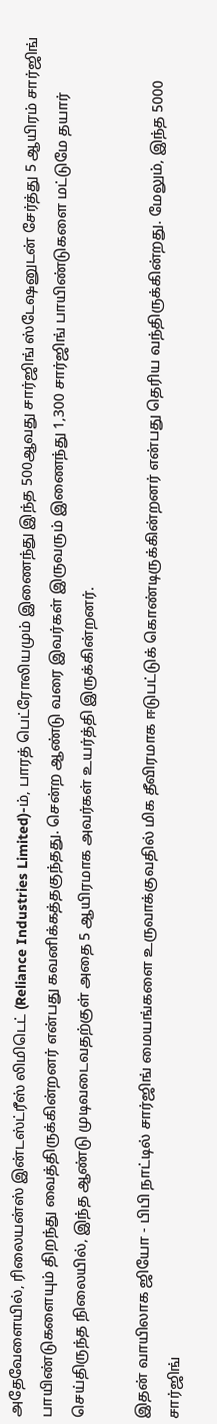அதேவேளையில், ரிலையன்ஸ் இன்டஸ்ட்ரீஸ் லிமிடெட் (Reliance Industries Limited)-ம், பாரத் பெட்ரோலியமும் இணைந்து இந்த 500ஆவது சார்ஜிங் ஸ்டேஷனுடன் சேர்த்து 5 ஆயிரம் சார்ஜிங் பாயிண்டுகளையும் திறந்து வைத்திருக்கின்றனர் என்பது கவனிக்கத்தகுந்தது. சென்ற ஆண்டு வரை இவர்கள் இருவரும் இணைந்து 1,300 சார்ஜிங் பாயிண்டுகளை மட்டுமே தயார் செய்திருந்த நிலையில், இந்த ஆண்டு முடிவடைவதற்குள் அதை 5 ஆயிரமாக அவர்கள் உயர்த்தி இருக்கின்றனர்.

இதன் வாயிலாக ஜியோ - பிபி நாட்டில் சார்ஜிங் மையங்களை உருவாக்குவதில் மிக தீவிரமாக ஈடுபட்டுக் கொண்டிருக்கின்றனர் என்பது தெரிய வந்திருக்கின்றது. மேலும், இந்த 5000 சார்ஜிங்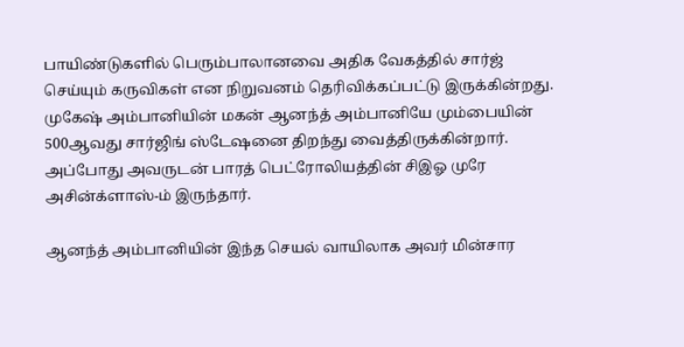பாயிண்டுகளில் பெரும்பாலானவை அதிக வேகத்தில் சார்ஜ் செய்யும் கருவிகள் என நிறுவனம் தெரிவிக்கப்பட்டு இருக்கின்றது. முகேஷ் அம்பானியின் மகன் ஆனந்த் அம்பானியே மும்பையின் 500ஆவது சார்ஜிங் ஸ்டேஷனை திறந்து வைத்திருக்கின்றார். அப்போது அவருடன் பாரத் பெட்ரோலியத்தின் சிஇஓ முரே அசின்க்ளாஸ்-ம் இருந்தார்.

ஆனந்த் அம்பானியின் இந்த செயல் வாயிலாக அவர் மின்சார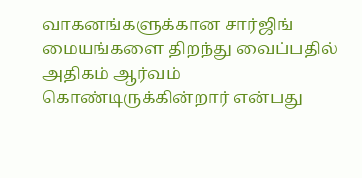வாகனங்களுக்கான சார்ஜிங் மையங்களை திறந்து வைப்பதில் அதிகம் ஆர்வம் கொண்டிருக்கின்றார் என்பது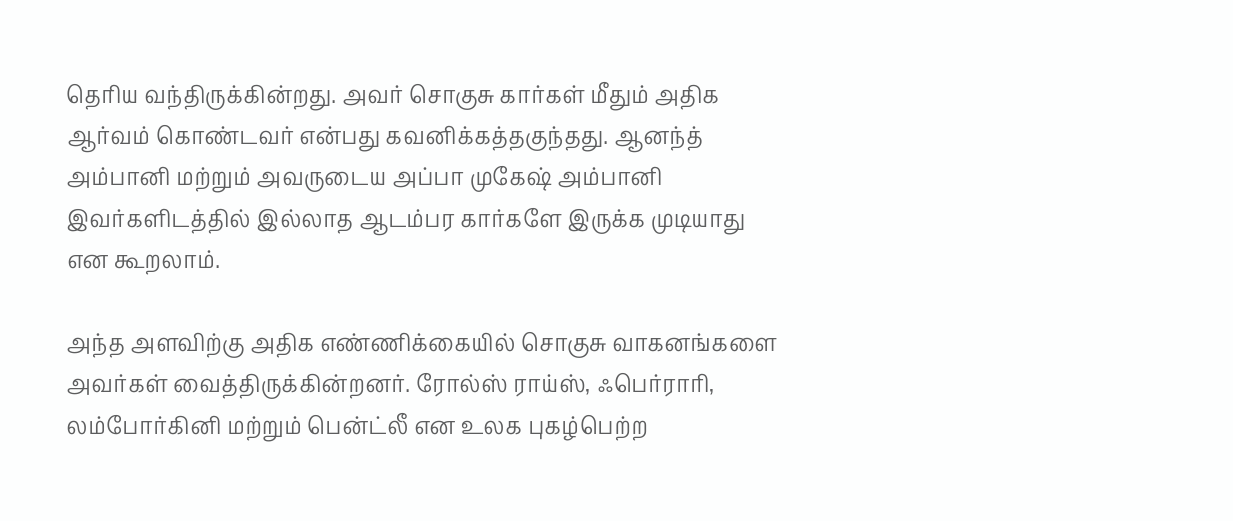தெரிய வந்திருக்கின்றது. அவர் சொகுசு கார்கள் மீதும் அதிக ஆர்வம் கொண்டவர் என்பது கவனிக்கத்தகுந்தது. ஆனந்த் அம்பானி மற்றும் அவருடைய அப்பா முகேஷ் அம்பானி இவர்களிடத்தில் இல்லாத ஆடம்பர கார்களே இருக்க முடியாது என கூறலாம்.

அந்த அளவிற்கு அதிக எண்ணிக்கையில் சொகுசு வாகனங்களை அவர்கள் வைத்திருக்கின்றனர். ரோல்ஸ் ராய்ஸ், ஃபெர்ராரி, லம்போர்கினி மற்றும் பென்ட்லீ என உலக புகழ்பெற்ற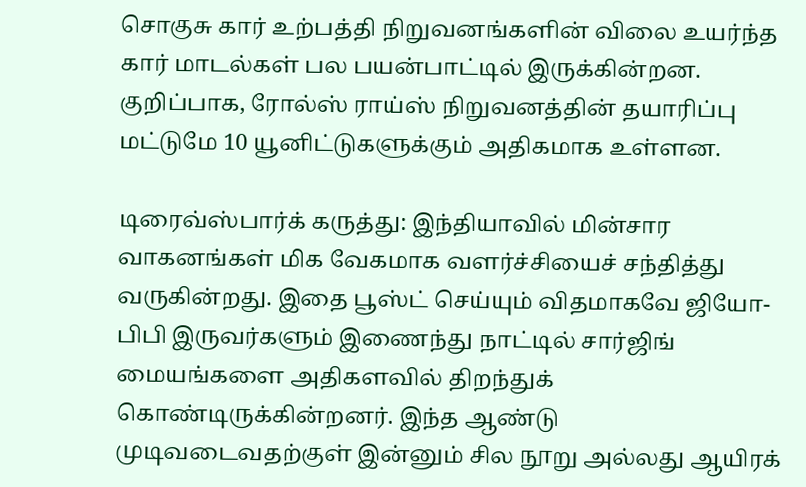சொகுசு கார் உற்பத்தி நிறுவனங்களின் விலை உயர்ந்த கார் மாடல்கள் பல பயன்பாட்டில் இருக்கின்றன. குறிப்பாக, ரோல்ஸ் ராய்ஸ் நிறுவனத்தின் தயாரிப்பு மட்டுமே 10 யூனிட்டுகளுக்கும் அதிகமாக உள்ளன.

டிரைவ்ஸ்பார்க் கருத்து: இந்தியாவில் மின்சார வாகனங்கள் மிக வேகமாக வளர்ச்சியைச் சந்தித்து வருகின்றது. இதை பூஸ்ட் செய்யும் விதமாகவே ஜியோ-பிபி இருவர்களும் இணைந்து நாட்டில் சார்ஜிங் மையங்களை அதிகளவில் திறந்துக் கொண்டிருக்கின்றனர். இந்த ஆண்டு முடிவடைவதற்குள் இன்னும் சில நூறு அல்லது ஆயிரக்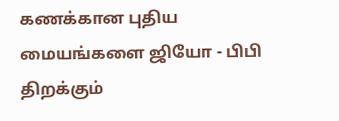கணக்கான புதிய மையங்களை ஜியோ - பிபி திறக்கும்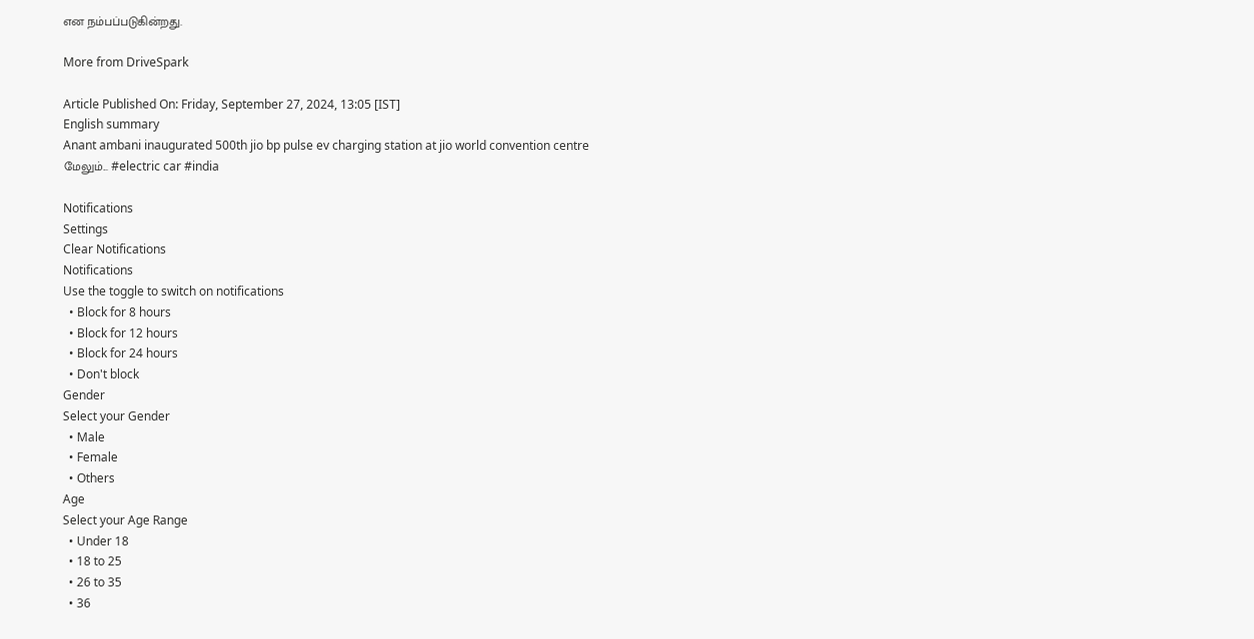என நம்பப்படுகின்றது.

More from DriveSpark

Article Published On: Friday, September 27, 2024, 13:05 [IST]
English summary
Anant ambani inaugurated 500th jio bp pulse ev charging station at jio world convention centre
மேலும்... #electric car #india

Notifications
Settings
Clear Notifications
Notifications
Use the toggle to switch on notifications
  • Block for 8 hours
  • Block for 12 hours
  • Block for 24 hours
  • Don't block
Gender
Select your Gender
  • Male
  • Female
  • Others
Age
Select your Age Range
  • Under 18
  • 18 to 25
  • 26 to 35
  • 36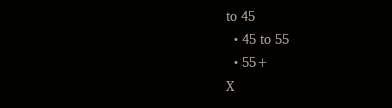to 45
  • 45 to 55
  • 55+
X